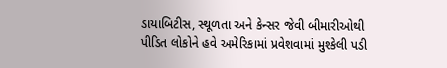ડાયાબિટીસ, સ્થૂળતા અને કેન્સર જેવી બીમારીઓથી પીડિત લોકોને હવે અમેરિકામાં પ્રવેશવામાં મુશ્કેલી પડી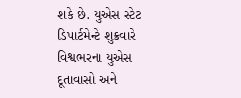શકે છે. યુએસ સ્ટેટ ડિપાર્ટમેન્ટે શુક્રવારે વિશ્વભરના યુએસ દૂતાવાસો અને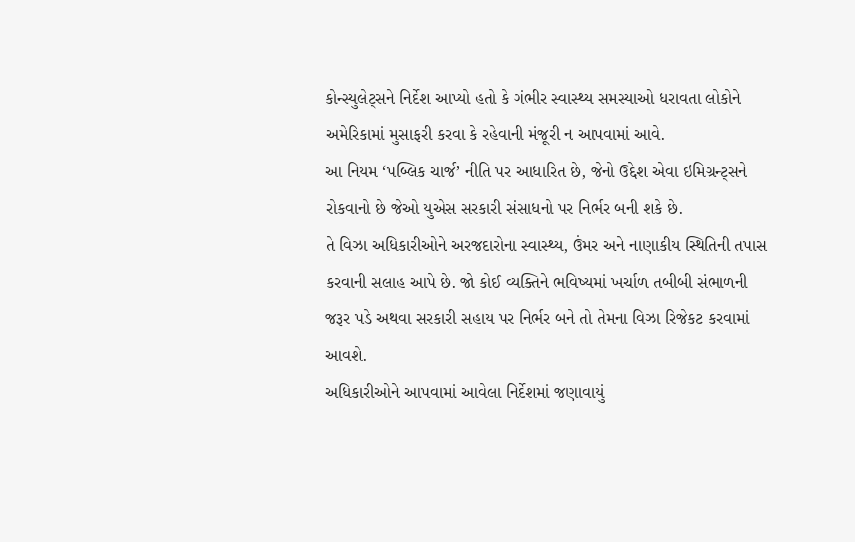કોન્સ્યુલેટ્સને નિર્દેશ આપ્યો હતો કે ગંભીર સ્વાસ્થ્ય સમસ્યાઓ ધરાવતા લોકોને અમેરિકામાં મુસાફરી કરવા કે રહેવાની મંજૂરી ન આપવામાં આવે.
આ નિયમ ‘પબ્લિક ચાર્જ’ નીતિ પર આધારિત છે, જેનો ઉદ્દેશ એવા ઇમિગ્રન્ટ્સને રોકવાનો છે જેઓ યુએસ સરકારી સંસાધનો પર નિર્ભર બની શકે છે.
તે વિઝા અધિકારીઓને અરજદારોના સ્વાસ્થ્ય, ઉંમર અને નાણાકીય સ્થિતિની તપાસ કરવાની સલાહ આપે છે. જો કોઈ વ્યક્તિને ભવિષ્યમાં ખર્ચાળ તબીબી સંભાળની જરૂર પડે અથવા સરકારી સહાય પર નિર્ભર બને તો તેમના વિઝા રિજેકટ કરવામાં આવશે.
અધિકારીઓને આપવામાં આવેલા નિર્દેશમાં જણાવાયું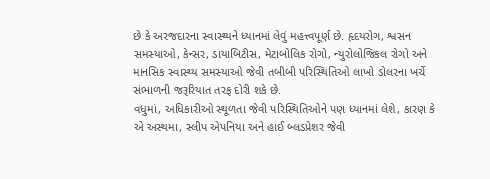છે કે અરજદારના સ્વાસ્થ્યને ધ્યાનમાં લેવું મહત્ત્વપૂર્ણ છે. હૃદયરોગ, શ્વસન સમસ્યાઓ, કેન્સર, ડાયાબિટીસ, મેટાબોલિક રોગો, ન્યુરોલોજિકલ રોગો અને માનસિક સ્વાસ્થ્ય સમસ્યાઓ જેવી તબીબી પરિસ્થિતિઓ લાખો ડોલરના ખર્ચે સંભાળની જરૂરિયાત તરફ દોરી શકે છે.
વધુમાં, અધિકારીઓ સ્થૂળતા જેવી પરિસ્થિતિઓને પણ ધ્યાનમાં લેશે, કારણ કે એ અસ્થમા, સ્લીપ એપનિયા અને હાઈ બ્લડપ્રેશર જેવી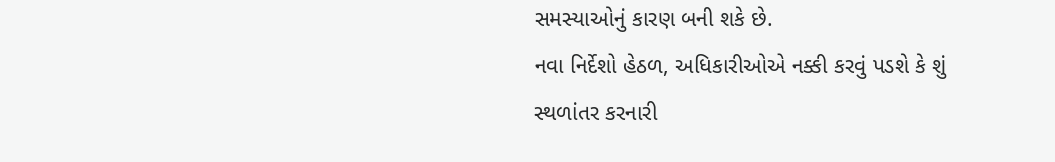સમસ્યાઓનું કારણ બની શકે છે.
નવા નિર્દેશો હેઠળ, અધિકારીઓએ નક્કી કરવું પડશે કે શું સ્થળાંતર કરનારી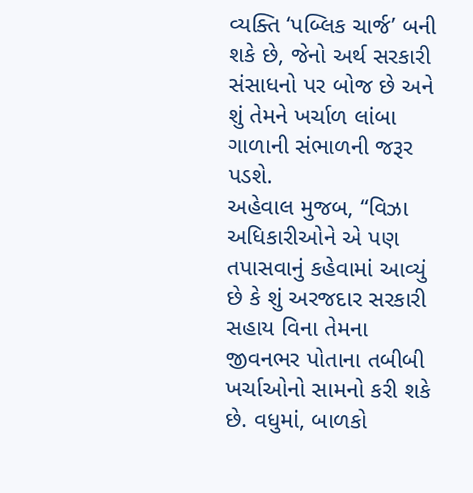વ્યક્તિ ‘પબ્લિક ચાર્જ’ બની શકે છે, જેનો અર્થ સરકારી સંસાધનો પર બોજ છે અને શું તેમને ખર્ચાળ લાંબા ગાળાની સંભાળની જરૂર પડશે.
અહેવાલ મુજબ, “વિઝા અધિકારીઓને એ પણ તપાસવાનું કહેવામાં આવ્યું છે કે શું અરજદાર સરકારી સહાય વિના તેમના જીવનભર પોતાના તબીબી ખર્ચાઓનો સામનો કરી શકે છે. વધુમાં, બાળકો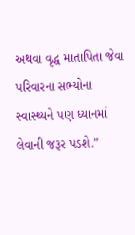અથવા વૃદ્ધ માતાપિતા જેવા પરિવારના સભ્યોના સ્વાસ્થ્યને પણ ધ્યાનમાં લેવાની જરૂર પડશે.”